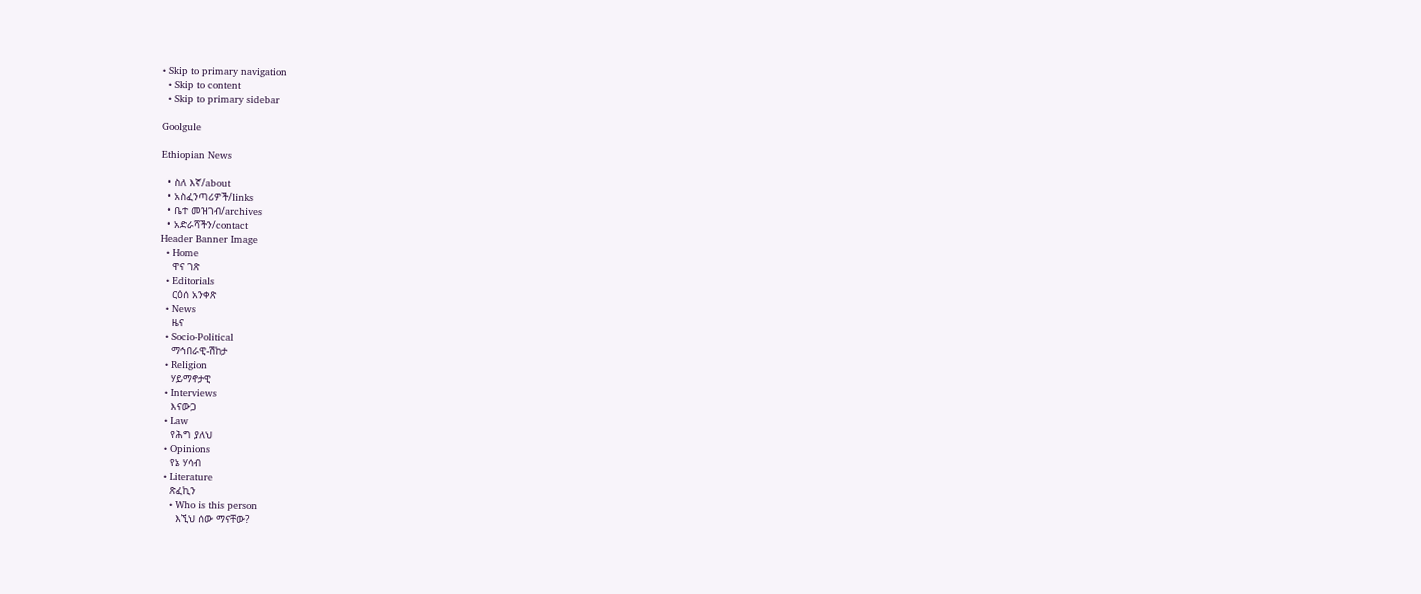• Skip to primary navigation
  • Skip to content
  • Skip to primary sidebar

Goolgule

Ethiopian News

  • ስለ እኛ/about
  • አስፈንጣሪዎች/links
  • ቤተ መዝገብ/archives
  • አድራሻችን/contact
Header Banner Image
  • Home
    ዋና ገጽ
  • Editorials
    ርዕሰ አንቀጽ
  • News
    ዜና
  • Socio-Political
    ማኅበራዊ-ሽከታ
  • Religion
    ሃይማኖታዊ
  • Interviews
    እናውጋ
  • Law
    የሕግ ያለህ
  • Opinions
    የኔ ሃሳብ
  • Literature
    ጽፈኪን
    • Who is this person
      እኚህ ሰው ማናቸው?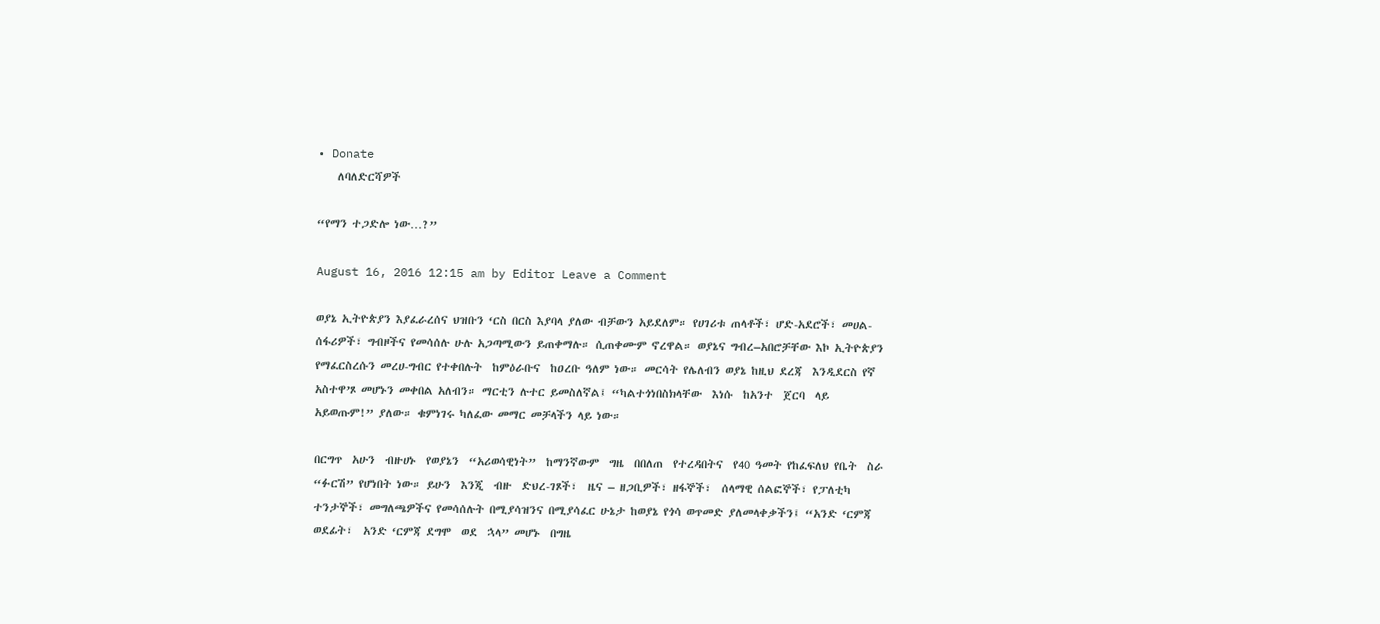• Donate
    ለባለድርሻዎች

“የማን ተጋድሎ ነው…?”

August 16, 2016 12:15 am by Editor Leave a Comment

ወያኔ ኢትዮጵያን እያፈራረሰና ህዝቡን ‘ርስ በርስ እያባላ ያለው ብቻውን አይደለም። የሀገሪቱ ጠላቶች፣ ሆድ-አደሮች፣ መሀል-ሰፋሪዎች፣ ግብዞችና የመሳሰሉ ሁሉ አጋጣሚውን ይጠቀማሉ። ሲጠቀሙም ኖረዋል። ወያኔና ግብረ–አበሮቻቸው እኮ ኢትዮጵያን የማፈርስረሱን መረሀ-ግብር የተቀበሉት  ከምዕራቡና  ከዐረቡ ዓለም ነው። መርሳት የሌለብን ወያኔ ከዚህ ደረጃ  እንዲደርስ የኛ አስተዋ’ጾ መሆኑን መቀበል አለብን። ማርቲን ሉተር ይመስለኛል፤ “ካልተጎነበስክላቸው  እነሱ  ከአንተ  ጀርባ  ላይ  አይወጡም!” ያለው። ቁምነገሩ ካለፈው መማር መቻላችን ላይ ነው።

በርግጥ  አሁን  ብዙሀኑ  የወያኔን  “አሪወሳዊነት”  ከማንኛውም  ግዜ  በበለጠ  የተረዳበትና  የ40 ዓመት የከፈፍለህ የቤት  ስራ “ፉርሽ” የሆነበት ነው። ይሁን  እንጂ  ብዙ  ድህረ-ገጾች፣  ዜና – ዘጋቢዎች፣ ዘፋኞች፣  ሰላማዊ ሰልፎኞች፣ የፓለቲካ ተንታኞች፣ መግለጫዎችና የመሳሰሉት በሚያሳዝንና በሚያሳፈር ሁኔታ ከወያኔ የጎሳ ወጥመድ ያለመላቀቃችን፤ “አንድ ‘ርምጃ  ወደፊት፣  አንድ ‘ርምጃ ደግሞ  ወደ  ኋላ” መሆኑ  በግዜ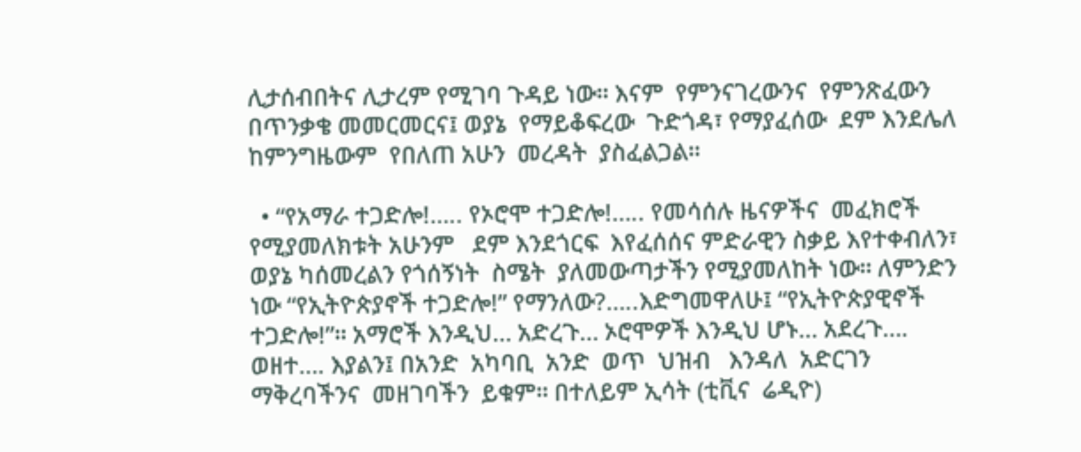ሊታሰብበትና ሊታረም የሚገባ ጉዳይ ነው። እናም  የምንናገረውንና  የምንጽፈውን  በጥንቃቄ መመርመርና፤ ወያኔ  የማይቆፍረው  ጉድጎዳ፣ የማያፈሰው  ደም እንደሌለ ከምንግዜውም  የበለጠ አሁን  መረዳት  ያስፈልጋል።

  • “የአማራ ተጋድሎ!….. የኦሮሞ ተጋድሎ!….. የመሳሰሉ ዜናዎችና  መፈክሮች   የሚያመለክቱት አሁንም   ደም እንደጎርፍ  እየፈሰሰና ምድራዊን ስቃይ እየተቀብለን፣ ወያኔ ካሰመረልን የጎሰኝነት  ስሜት  ያለመውጣታችን የሚያመለከት ነው። ለምንድን ነው “የኢትዮጵያኖች ተጋድሎ!” የማንለው?…..እድግመዋለሁ፤ “የኢትዮጵያዊኖች ተጋድሎ!”። አማሮች እንዲህ… አድረጉ… ኦሮሞዎች እንዲህ ሆኑ… አደረጉ…. ወዘተ…. እያልን፤ በአንድ  አካባቢ  አንድ  ወጥ  ህዝብ   እንዳለ  አድርገን  ማቅረባችንና  መዘገባችን  ይቁም። በተለይም ኢሳት (ቲቪና  ሬዲዮ)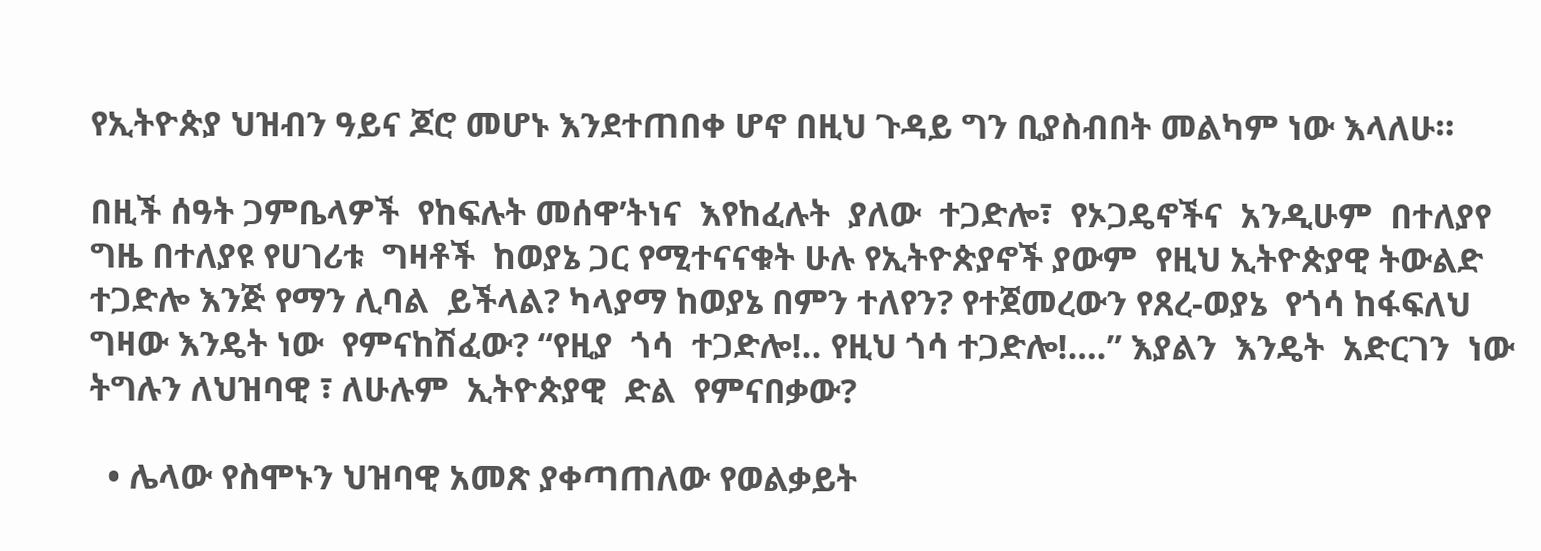የኢትዮጵያ ህዝብን ዓይና ጆሮ መሆኑ እንደተጠበቀ ሆኖ በዚህ ጉዳይ ግን ቢያስብበት መልካም ነው እላለሁ።

በዚች ሰዓት ጋምቤላዎች  የከፍሉት መሰዋ’ትነና  እየከፈሉት  ያለው  ተጋድሎ፣  የኦጋዴኖችና  አንዲሁም  በተለያየ ግዜ በተለያዩ የሀገሪቱ  ግዛቶች  ከወያኔ ጋር የሚተናናቁት ሁሉ የኢትዮጵያኖች ያውም  የዚህ ኢትዮጵያዊ ትውልድ ተጋድሎ እንጅ የማን ሊባል  ይችላል? ካላያማ ከወያኔ በምን ተለየን? የተጀመረውን የጸረ-ወያኔ  የጎሳ ከፋፍለህ  ግዛው እንዴት ነው  የምናከሽፈው? “የዚያ  ጎሳ  ተጋድሎ!.. የዚህ ጎሳ ተጋድሎ!….” እያልን  እንዴት  አድርገን  ነው  ትግሉን ለህዝባዊ ፣ ለሁሉም  ኢትዮጵያዊ  ድል  የምናበቃው?

  • ሌላው የስሞኑን ህዝባዊ አመጽ ያቀጣጠለው የወልቃይት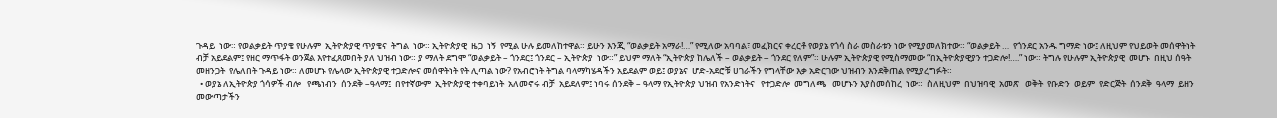ጉዳይ  ነው። የወልቃይት ጥያቄ የሁሉም  ኢትዮጵያዊ ጥያቄና  ትግል  ነው። ኢትዮጵያዊ  ዜጋ  ነኝ  የሚል ሁሉ ይመለከተዋል። ይሁን እንጂ “ወልቃይት አማራ!…” የሚለው አባባል፣ መፈክርና ቀረርቶ የወያኔ የጎሳ ስራ መስራቱን ነው የሚያመለክተው። “ወልቃይት …  የጎንደር አንዱ ግማድ ነው፤ ለዚህም የህይወት መሰዋትነት ብቻ አይደልም፤ የዘር ማጥፋት ወንጀል እየተፈጸመበት ያለ ህዝብ ነው። ያ ማለት ደግሞ “ወልቃይት – ጎንደር፤ ጎንደር – ኢትዮጵያ  ነው።” ይህም ማለት “ኢትዮጵያ ከሌለች – ወልቃይት – ጎንደር የለም”። ሁሉም ኢትዮጵያዊ የሚስማመው “በኢትዮጵያዊያን ተጋድሎ!….” ነው። ትግሉ የሁሉም ኢትዮጵያዊ  መሆኑ  በዚህ ሰዓት መዘንጋት  የሌለበት ጉዳይ ነው። ለመሆኑ የሌላው ኢትዮጵያዊ ተጋድሎና መሰዋትነት የት ሊጣል ነው? የአብሮነት ትግል ባላማካሄዳችን አይደልም ወይ፤ ወያኔና  ሆድ-አደሮቹ ሀገራችን የግላቸው እቃ አድርገው ህዝብን እንደቅጠል የሚያረግፉት።
  • ወያኔ ለኢትዮጵያ ጎሳዎች ብሎ   የጫነብን  ሰንደቅ –ዓላማ፤  በየተኛውም  ኢትዮጵያዊ ተቀባይነት  አለመኖሩ ብቻ  አይደለም፤ ነባሩ ሰንደቅ – ዓላማ የኢትዮጵያ ህዝብ የአንድነትና   የተጋድሎ  መግለጫ   መሆኑን እያስመሰከረ  ነው።  ስለዚህም  በህዝባዊ  አመጽ   ወቅት  የቡድን  ወይም  የድርጅት  ሰንደቅ  ዓላማ  ይዘን መውጣታችን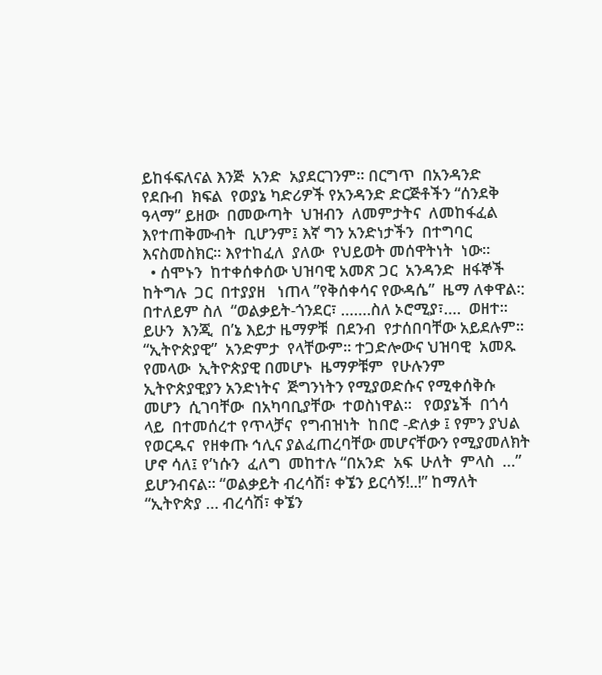ይከፋፍለናል እንጅ  አንድ  አያደርገንም። በርግጥ  በአንዳንድ  የደቡብ  ክፍል  የወያኔ ካድሪዎች የአንዳንድ ድርጅቶችን “ሰንደቅ  ዓላማ” ይዘው  በመውጣት  ህዝብን  ለመምታትና  ለመከፋፈል  እየተጠቅሙብት  ቢሆንም፤ እኛ ግን አንድነታችን  በተግባር  እናስመስክር። እየተከፈለ  ያለው  የህይወት መሰዋትነት  ነው።
  • ሰሞኑን  ከተቀሰቀሰው ህዝባዊ አመጽ ጋር  አንዳንድ  ዘፋኞች  ከትግሉ  ጋር  በተያያዘ   ነጠላ ”የቅሰቀሳና የውዳሴ”  ዜማ ለቀዋል፡:  በተለይም ስለ  “ወልቃይት-ጎንደር፣ …….ስለ ኦሮሚያ፣….  ወዘተ።  ይሁን  እንጂ  በ’ኔ እይታ ዜማዎቹ  በደንብ  የታሰበባቸው አይደሉም። “ኢትዮጵያዊ”  አንድምታ  የላቸውም። ተጋድሎውና ህዝባዊ  አመጹ የመላው  ኢትዮጵያዊ በመሆኑ  ዜማዎቹም  የሁሉንም  ኢትዮጵያዊያን አንድነትና  ጅግንነትን የሚያወድሱና የሚቀሰቅሱ   መሆን  ሲገባቸው  በአካባቢያቸው  ተወስነዋል።   የወያኔች  በጎሳ  ላይ  በተመሰረተ የጥላቻና  የግብዝነት  ከበሮ -ድለቃ ፤ የምን ያህል የወርዱና  የዘቀጡ ኅሊና ያልፈጠረባቸው መሆናቸውን የሚያመለክት ሆኖ ሳለ፤ የ’ነሱን  ፈለግ  መከተሉ “በአንድ  አፍ  ሁለት  ምላስ  …” ይሆንብናል። “ወልቃይት ብረሳሽ፣ ቀኜን ይርሳኝ!..!” ከማለት “ኢትዮጵያ … ብረሳሽ፣ ቀኜን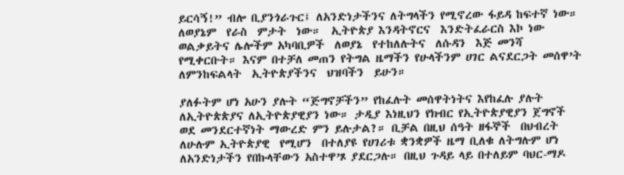ይርሳኝ!” ብሎ ቢያንጎራጉር፤ ለአንድነታችንና ለትግላችን የሚኖረው ፋይዳ ከፍተኛ ነው። ለወያኔም  የራስ  ምታት  ነው።  ኢትዮጵያ እንዳትኖርና  እንድትፈራርስ እኮ ነው  ወልቃይትና ሌሎችም አካባቢዎች  ለወያኔ  የተከለሉትና  ለሱዳን  እጅ መንሻ የሚቀርቡት። እናም በተቻለ መጠን የትግል ዜማችን የሁላችንም ሀገር ልናደርጋት መሰዋ’ት  ለምንከፍልላት  ኢትዮጵያችንና  ህዝባችን  ይሁን።

ያለፉትም ሆነ አሁን ያሉት “ጅግኖቻችን” የከፈሉት መሰዋትነትና እየከፈሉ ያሉት ለኢትዮጵጵያና ለኢትዮጵያዊያን ነው። ታዲያ እነዚህን የክብር የኢትዮጵያዊያን ጀግኖች ወደ መንደርተኛነት ማውረድ ምን ይሉታል?። ቢቻል በዚህ ሰዓት ዘፋኞች  በህብረት ለሁሉም ኢትዮጵያዊ  የሚሆን  በተለያዩ የሀገሪቱ ቋንቋዎች ዜማ ቢለቁ ለትግሉም ሆነ ለአንድነታችን የበኩላቸውን አስተዋ’ጾ ያደርጋሉ። በዚህ ጉዳይ ላይ በተለይም ባህር-ማዶ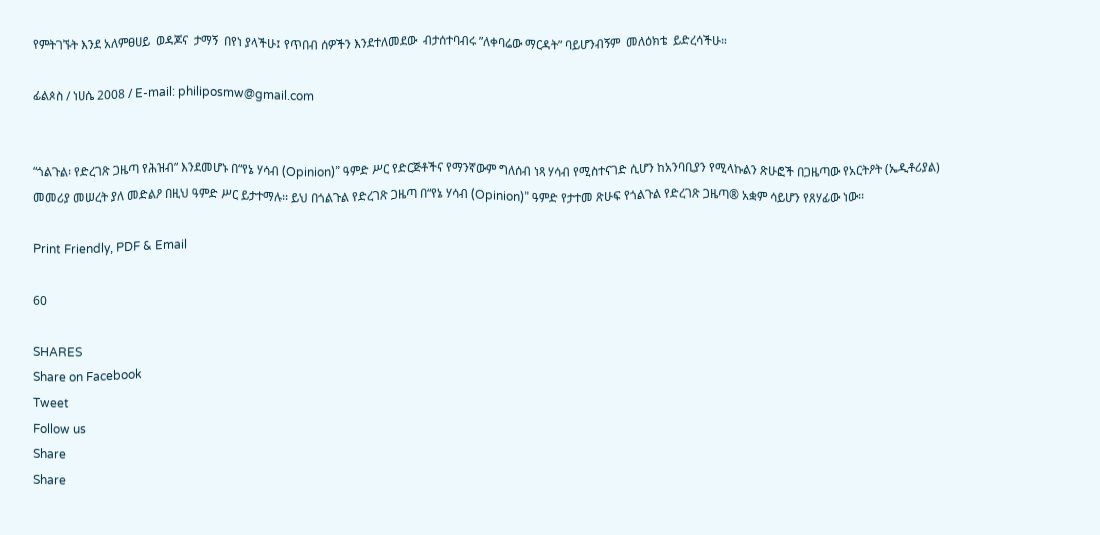የምትገኙት እንደ አለምፀሀይ  ወዳጆና  ታማኝ  በየነ ያላችሁ፤ የጥበብ ሰዎችን እንደተለመደው  ብታሰተባብሩ ”ለቀባሬው ማርዳት” ባይሆንብኝም  መለዕክቴ  ይድረሳችሁ።

ፊልጶስ / ነሀሴ 2008 / E-mail: philiposmw@gmail.com


“ጎልጉል፡ የድረገጽ ጋዜጣ የሕዝብ” እንደመሆኑ በ“የኔ ሃሳብ (Opinion)” ዓምድ ሥር የድርጅቶችና የማንኛውም ግለሰብ ነጻ ሃሳብ የሚስተናገድ ሲሆን ከአንባቢያን የሚላኩልን ጽሁፎች በጋዜጣው የአርትዖት (ኤዲቶሪያል) መመሪያ መሠረት ያለ መድልዖ በዚህ ዓምድ ሥር ይታተማሉ፡፡ ይህ በጎልጉል የድረገጽ ጋዜጣ በ“የኔ ሃሳብ (Opinion)” ዓምድ የታተመ ጽሁፍ የጎልጉል የድረገጽ ጋዜጣ® አቋም ሳይሆን የጸሃፊው ነው፡፡

Print Friendly, PDF & Email

60

SHARES
Share on Facebook
Tweet
Follow us
Share
Share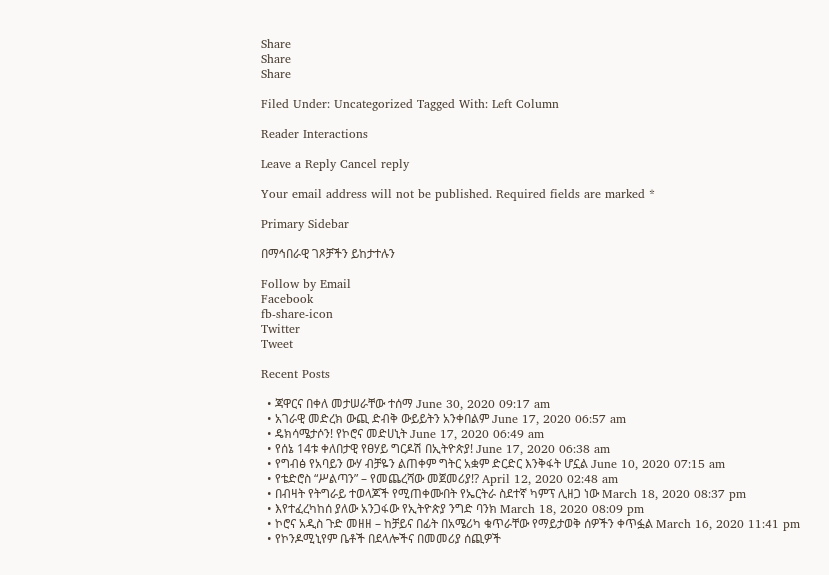Share
Share
Share

Filed Under: Uncategorized Tagged With: Left Column

Reader Interactions

Leave a Reply Cancel reply

Your email address will not be published. Required fields are marked *

Primary Sidebar

በማኅበራዊ ገጾቻችን ይከታተሉን

Follow by Email
Facebook
fb-share-icon
Twitter
Tweet

Recent Posts

  • ጃዋርና በቀለ መታሠራቸው ተሰማ June 30, 2020 09:17 am
  • አገራዊ መድረክ ውጪ ድብቅ ውይይትን አንቀበልም June 17, 2020 06:57 am
  • ዴክሳሜታሶን! የኮሮና መድሀኒት June 17, 2020 06:49 am
  • የሰኔ 14ቱ ቀለበታዊ የፀሃይ ግርዶሽ በኢትዮጵያ! June 17, 2020 06:38 am
  • የግብፅ የአባይን ውሃ ብቻዬን ልጠቀም ግትር አቋም ድርድር እንቅፋት ሆኗል June 10, 2020 07:15 am
  • የቴድሮስ “ሥልጣን” – የመጨረሻው መጀመሪያ!? April 12, 2020 02:48 am
  • በብዛት የትግራይ ተወላጆች የሚጠቀሙበት የኤርትራ ስደተኛ ካምፕ ሊዘጋ ነው March 18, 2020 08:37 pm
  • እየተፈረካከሰ ያለው አንጋፋው የኢትዮጵያ ንግድ ባንክ March 18, 2020 08:09 pm
  • ኮሮና አዲስ ጉድ መዘዘ – ከቻይና በፊት በአሜሪካ ቁጥራቸው የማይታወቅ ሰዎችን ቀጥፏል March 16, 2020 11:41 pm
  • የኮንዶሚኒየም ቤቶች በደላሎችና በመመሪያ ሰጪዎች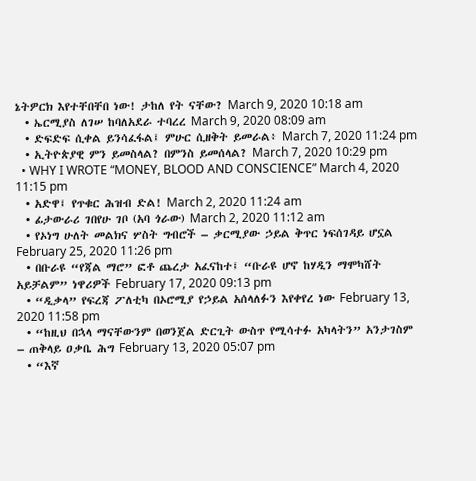ኔትዎርክ እየተቸበቸበ ነው! ታከለ የት ናቸው? March 9, 2020 10:18 am
  • ኤርሚያስ ለገሠ ከባለአደራ ተባረረ March 9, 2020 08:09 am
  • ድፍድፍ ሲቀል ይንሳፈፋል፤ ምሁር ሲዘቅት ይመራል፥ March 7, 2020 11:24 pm
  • ኢትዮጵያዊ ምን ይመስላል? በምንስ ይመሰላል? March 7, 2020 10:29 pm
  • WHY I WROTE “MONEY, BLOOD AND CONSCIENCE” March 4, 2020 11:15 pm
  • አድዋ፤ የጥቁር ሕዝብ ድል! March 2, 2020 11:24 am
  • ፊታውራሪ ገበየሁ ገቦ (አባ ጎራው) March 2, 2020 11:12 am
  • የኦነግ ሁለት መልክና ሦስት ግብሮች – ቃርሚያው ኃይል ቅጥር ነፍሰገዳይ ሆኗል February 25, 2020 11:26 pm
  • በቡራዩ “የጃል ማሮ” ፎቶ ጨረታ አፈናከተ፤ “ቡራዩ ሆኖ ከሃዲን ማሞካሸት አይቻልም” ነዋሪዎች February 17, 2020 09:13 pm
  • “ዲቃላ” የፍረጃ ፖለቲካ በኦሮሚያ የኃይል አሰላለፉን እየቀየረ ነው February 13, 2020 11:58 pm
  • “ከዚህ በኋላ ማናቸውንም በወንጀል ድርጊት ውስጥ የሚሳተፉ አካላትን” አንታገስም – ጠቅላይ ዐቃቤ ሕግ February 13, 2020 05:07 pm
  • “እኛ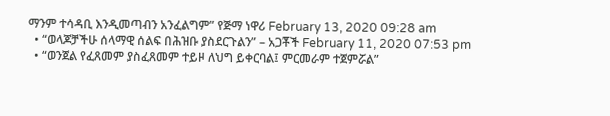ማንም ተሳዳቢ እንዲመጣብን አንፈልግም” የጅማ ነዋሪ February 13, 2020 09:28 am
  • “ወላጆቻችሁ ሰላማዊ ሰልፍ በሕዝቡ ያስደርጉልን” – አጋቾች February 11, 2020 07:53 pm
  • “ወንጀል የፈጸመም ያስፈጸመም ተይዞ ለህግ ይቀርባል፤ ምርመራም ተጀምሯል”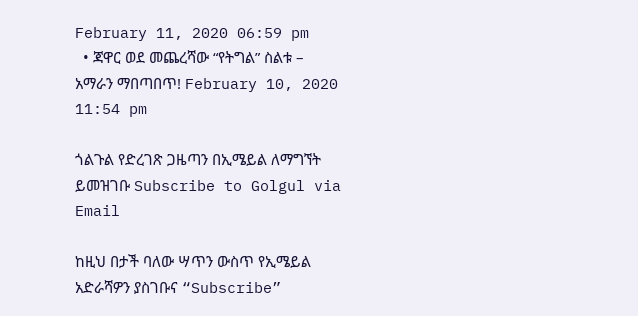February 11, 2020 06:59 pm
  • ጃዋር ወደ መጨረሻው “የትግል” ስልቱ – አማራን ማበጣበጥ! February 10, 2020 11:54 pm

ጎልጉል የድረገጽ ጋዜጣን በኢሜይል ለማግኘት ይመዝገቡ Subscribe to Golgul via Email

ከዚህ በታች ባለው ሣጥን ውስጥ የኢሜይል አድራሻዎን ያስገቡና “Subscribe”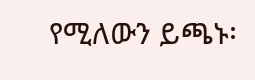የሚለውን ይጫኑ፡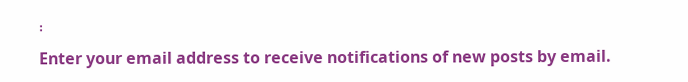፡
Enter your email address to receive notifications of new posts by email.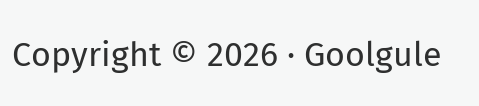Copyright © 2026 · Goolgule